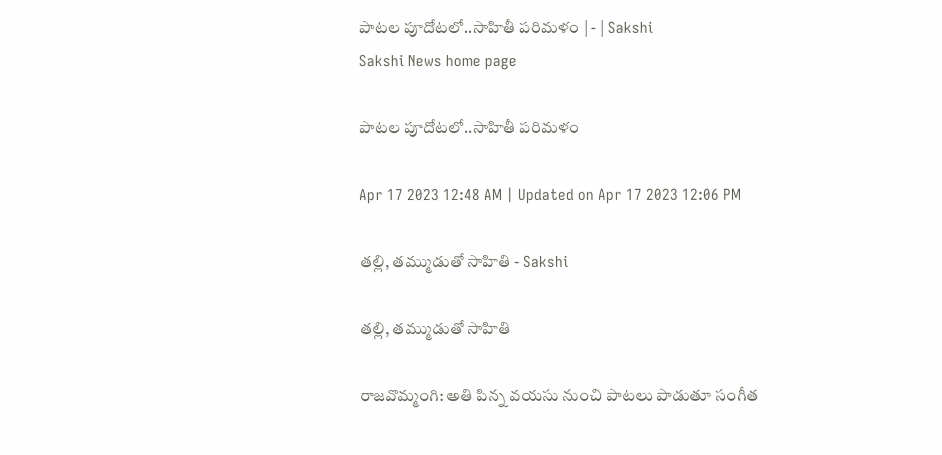పాటల పూదోటలో..సాహితీ పరిమళం | - | Sakshi
Sakshi News home page

పాటల పూదోటలో..సాహితీ పరిమళం

Apr 17 2023 12:48 AM | Updated on Apr 17 2023 12:06 PM

తల్లి, తమ్ముడుతో సాహితి - Sakshi

తల్లి, తమ్ముడుతో సాహితి

రాజవొమ్మంగి: అతి పిన్న వయసు నుంచి పాటలు పాడుతూ సంగీత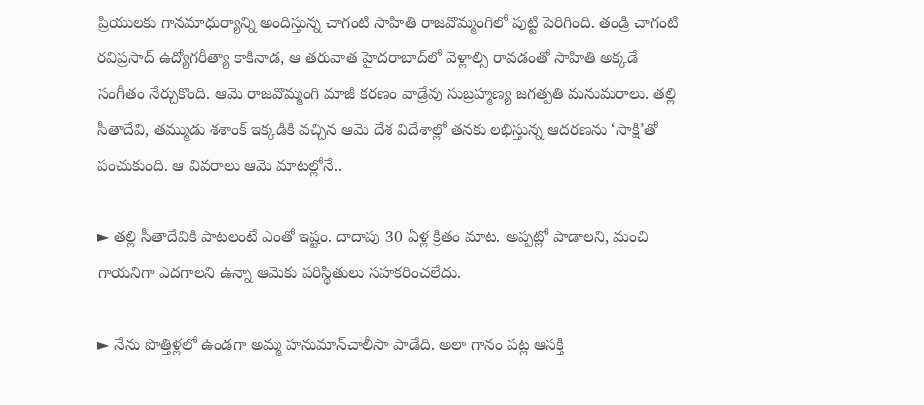ప్రియులకు గానమాధుర్యాన్ని అందిస్తున్న చాగంటి సాహితి రాజవొమ్మంగిలో పుట్టి పెరిగింది. తండ్రి చాగంటి రవిప్రసాద్‌ ఉద్యోగరీత్యా కాకినాడ, ఆ తరువాత హైదరాబాద్‌లో వెళ్లాల్సి రావడంతో సాహితి అక్కడే సంగీతం నేర్చుకొంది. ఆమె రాజవొమ్మంగి మాజీ కరణం వాడ్రేవు సుబ్రహ్మణ్య జగత్పతి మనుమరాలు. తల్లి సీతాదేవి, తమ్ముడు శశాంక్‌ ఇక్కడికి వచ్చిన ఆమె దేశ విదేశాల్లో తనకు లభిస్తున్న ఆదరణను ‘సాక్షి’తో పంచుకుంది. ఆ వివరాలు ఆమె మాటల్లోనే..

► తల్లి సీతాదేవికి పాటలంటే ఎంతో ఇష్టం. దాదాపు 30 ఏళ్ల క్రితం మాట. అప్పట్లో పాడాలని, మంచి గాయనిగా ఎదగాలని ఉన్నా ఆమెకు పరిస్థితులు సహకరించలేదు.

► నేను పొత్తిళ్లలో ఉండగా అమ్మ హనుమాన్‌చాలీసా పాడేది. అలా గానం పట్ల ఆసక్తి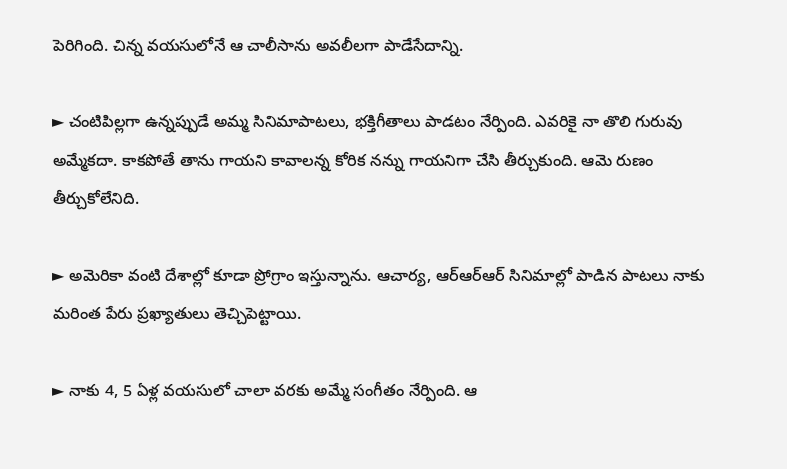పెరిగింది. చిన్న వయసులోనే ఆ చాలీసాను అవలీలగా పాడేసేదాన్ని.

► చంటిపిల్లగా ఉన్నప్పుడే అమ్మ సినిమాపాటలు, భక్తిగీతాలు పాడటం నేర్పింది. ఎవరికై నా తొలి గురువు అమ్మేకదా. కాకపోతే తాను గాయని కావాలన్న కోరిక నన్ను గాయనిగా చేసి తీర్చుకుంది. ఆమె రుణం తీర్చుకోలేనిది.

► అమెరికా వంటి దేశాల్లో కూడా ప్రోగ్రాం ఇస్తున్నాను. ఆచార్య, ఆర్‌ఆర్‌ఆర్‌ సినిమాల్లో పాడిన పాటలు నాకు మరింత పేరు ప్రఖ్యాతులు తెచ్చిపెట్టాయి.

► నాకు 4, 5 ఏళ్ల వయసులో చాలా వరకు అమ్మే సంగీతం నేర్పింది. ఆ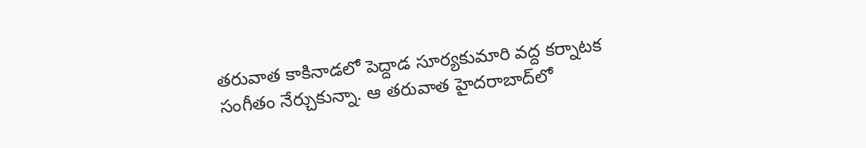తరువాత కాకినాడలో పెద్దాడ సూర్యకుమారి వద్ద కర్నాటక సంగీతం నేర్చుకున్నా. ఆ తరువాత హైదరాబాద్‌లో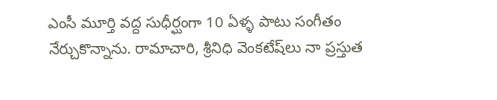ఎంసీ మూర్తి వద్ద సుధీర్ఘంగా 10 ఏళ్ళ పాటు సంగీతం నేర్చుకొన్నాను. రామాచారి, శ్రీనిధి వెంకటేష్‌లు నా ప్రస్తుత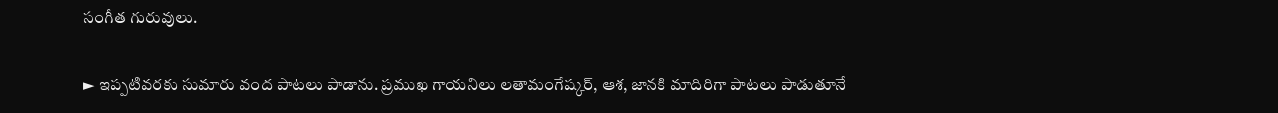సంగీత గురువులు.

► ఇప్పటివరకు సుమారు వంద పాటలు పాడాను. ప్రముఖ గాయనిలు లతామంగేష్కర్‌, ఆశ, జానకి మాదిరిగా పాటలు పాడుతూనే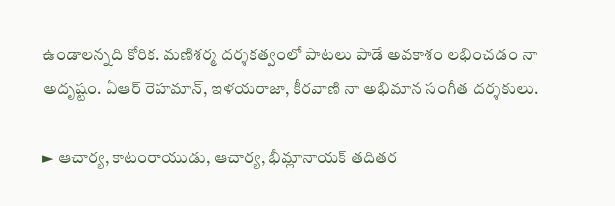ఉండాలన్నది కోరిక. మణిశర్మ దర్శకత్వంలో పాటలు పాడే అవకాశం లభించడం నా అదృష్టం. ఏఆర్‌ రెహమాన్‌, ఇళయరాజా, కీరవాణి నా అభిమాన సంగీత దర్శకులు.

► ఆచార్య, కాటంరాయుడు, ఆచార్య, భీమ్లానాయక్‌ తదితర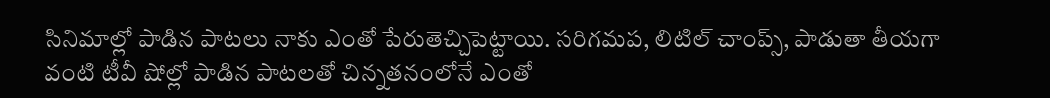సినిమాల్లో పాడిన పాటలు నాకు ఎంతో పేరుతెచ్చిపెట్టాయి. సరిగమప, లిటిల్‌ చాంప్స్‌, పాడుతా తీయగా వంటి టీవీ షోల్లో పాడిన పాటలతో చిన్నతనంలోనే ఎంతో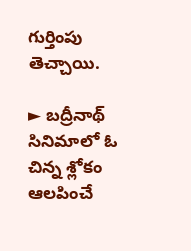గుర్తింపు తెచ్చాయి.

► బద్రీనాథ్‌ సినిమాలో ఓ చిన్న శ్లోకం ఆలపించే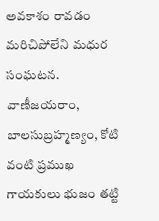అవకాశం రావడం మరిచిపోలేని మధుర సంఘటన. వాణీజయరాం, బాలసుబ్రహ్మణ్యం, కోటి వంటి ప్రముఖ గాయకులు భుజం తట్టి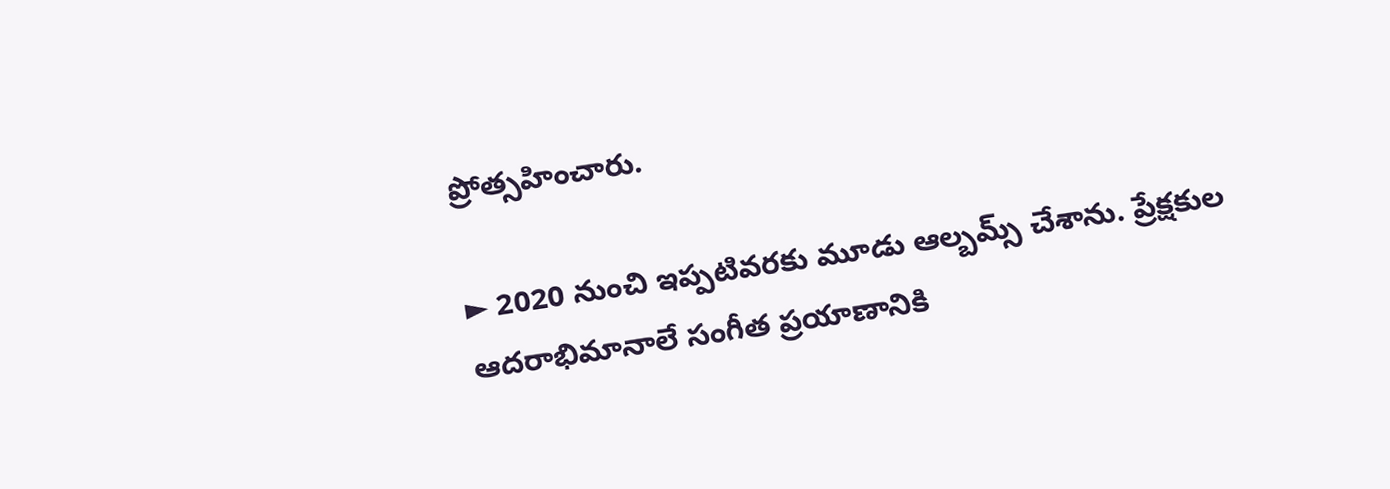ప్రోత్సహించారు.

► 2020 నుంచి ఇప్పటివరకు మూడు ఆల్బమ్స్‌ చేశాను. ప్రేక్షకుల ఆదరాభిమానాలే సంగీత ప్రయాణానికి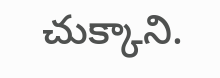చుక్కాని.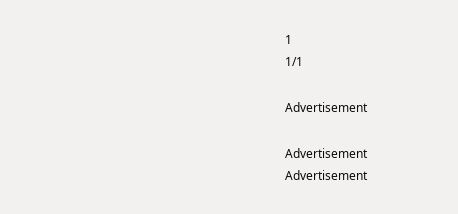1
1/1

Advertisement

Advertisement
Advertisement